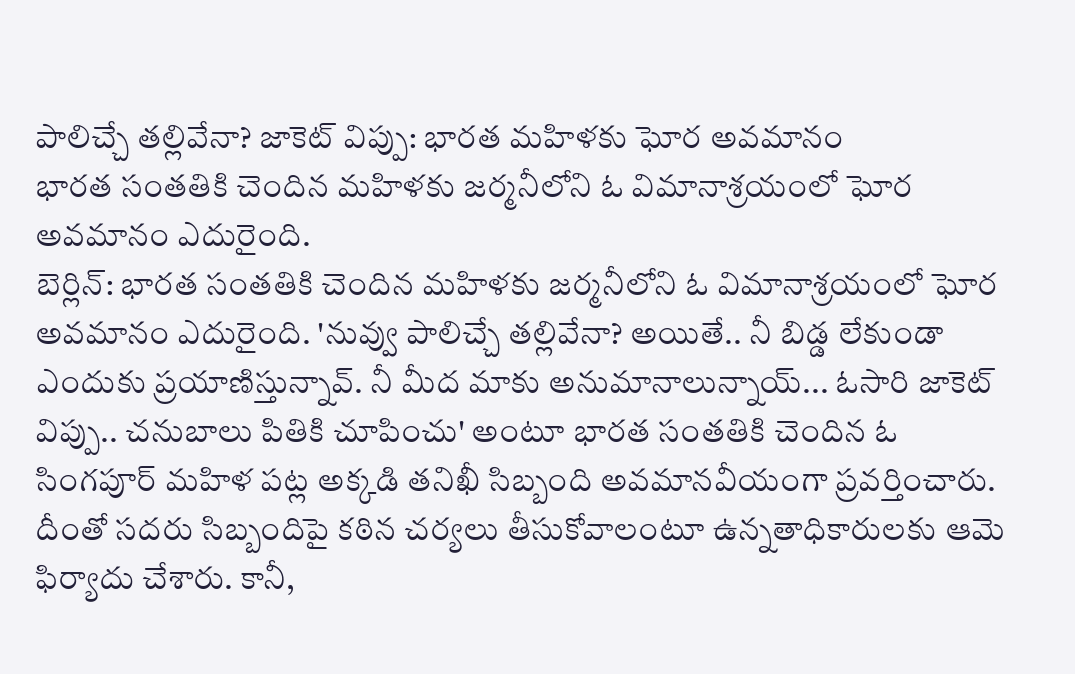పాలిచ్చే తల్లివేనా? జాకెట్ విప్పు: భారత మహిళకు ఘోర అవమానం
భారత సంతతికి చెందిన మహిళకు జర్మనీలోని ఓ విమానాశ్రయంలో ఘోర అవమానం ఎదురైంది.
బెర్లిన్: భారత సంతతికి చెందిన మహిళకు జర్మనీలోని ఓ విమానాశ్రయంలో ఘోర అవమానం ఎదురైంది. 'నువ్వు పాలిచ్చే తల్లివేనా? అయితే.. నీ బిడ్డ లేకుండా ఎందుకు ప్రయాణిస్తున్నావ్. నీ మీద మాకు అనుమానాలున్నాయ్... ఓసారి జాకెట్ విప్పు.. చనుబాలు పితికి చూపించు' అంటూ భారత సంతతికి చెందిన ఓ సింగపూర్ మహిళ పట్ల అక్కడి తనిఖీ సిబ్బంది అవమానవీయంగా ప్రవర్తించారు. దీంతో సదరు సిబ్బందిపై కఠిన చర్యలు తీసుకోవాలంటూ ఉన్నతాధికారులకు ఆమె ఫిర్యాదు చేశారు. కానీ,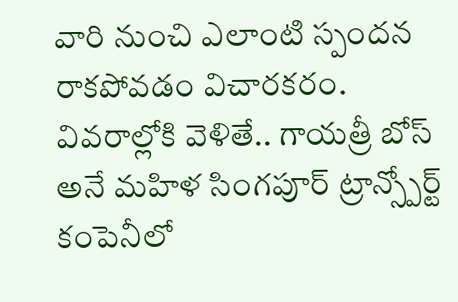వారి నుంచి ఎలాంటి స్పందన రాకపోవడం విచారకరం.
వివరాల్లోకి వెళితే.. గాయత్రీ బోస్ అనే మహిళ సింగపూర్ ట్రాన్స్పోర్ట్ కంపెనీలో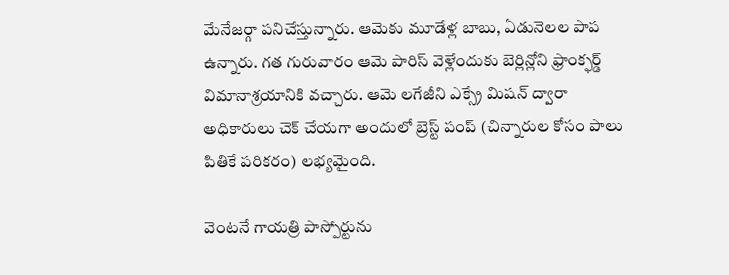మేనేజర్గా పనిచేస్తున్నారు. ఆమెకు మూడేళ్ల బాబు, ఏడునెలల పాప ఉన్నారు. గత గురువారం ఆమె పారిస్ వెళ్లేందుకు బెర్లిన్లోని ఫ్రాంక్ఫర్డ్ విమానాశ్రయానికి వచ్చారు. ఆమె లగేజీని ఎక్స్రే మిషన్ ద్వారా అధికారులు చెక్ చేయగా అందులో బ్రెస్ట్ పంప్ (చిన్నారుల కోసం పాలు పితికే పరికరం) లభ్యమైంది.

వెంటనే గాయత్రి పాస్పోర్టును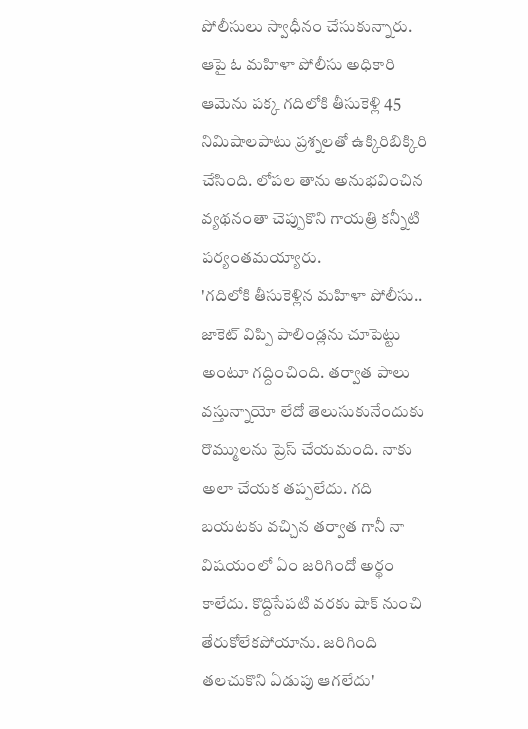పోలీసులు స్వాధీనం చేసుకున్నారు. ఆపై ఓ మహిళా పోలీసు అధికారి ఆమెను పక్క గదిలోకి తీసుకెళ్లి 45 నిమిషాలపాటు ప్రశ్నలతో ఉక్కిరిబిక్కిరి చేసింది. లోపల తాను అనుభవించిన వ్యథనంతా చెప్పుకొని గాయత్రి కన్నీటి పర్యంతమయ్యారు.
'గదిలోకి తీసుకెళ్లిన మహిళా పోలీసు.. జాకెట్ విప్పి పాలిండ్లను చూపెట్టు అంటూ గద్దించింది. తర్వాత పాలు వస్తున్నాయో లేదో తెలుసుకునేందుకు రొమ్ములను ప్రెస్ చేయమంది. నాకు అలా చేయక తప్పలేదు. గది బయటకు వచ్చిన తర్వాత గానీ నా విషయంలో ఏం జరిగిందో అర్థం కాలేదు. కొద్దిసేపటి వరకు షాక్ నుంచి తేరుకోలేకపోయాను. జరిగింది తలచుకొని ఏడుపు ఆగలేదు'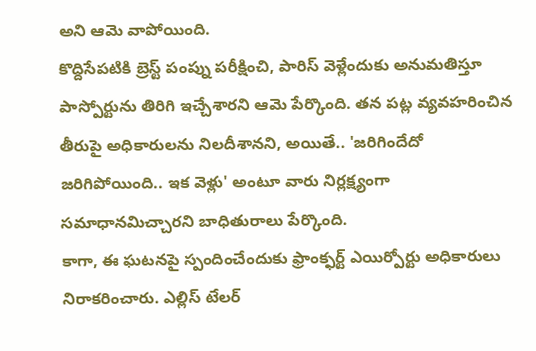అని ఆమె వాపోయింది.
కొద్దిసేపటికి బ్రెస్ట్ పంప్ను పరీక్షించి, పారిస్ వెళ్లేందుకు అనుమతిస్తూ పాస్పోర్టును తిరిగి ఇచ్చేశారని ఆమె పేర్కొంది. తన పట్ల వ్యవహరించిన తీరుపై అధికారులను నిలదీశానని, అయితే.. 'జరిగిందేదో జరిగిపోయింది.. ఇక వెళ్లు' అంటూ వారు నిర్లక్ష్యంగా సమాధానమిచ్చారని బాధితురాలు పేర్కొంది.
కాగా, ఈ ఘటనపై స్పందించేందుకు ఫ్రాంక్ఫర్ట్ ఎయిర్పోర్టు అధికారులు నిరాకరించారు. ఎల్లిస్ టేలర్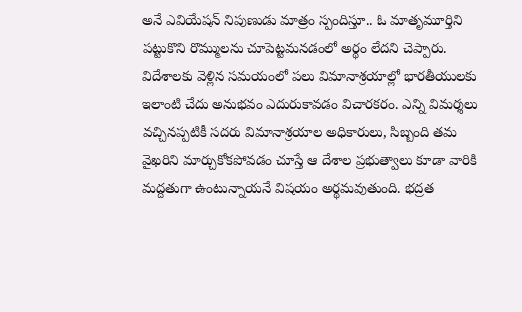అనే ఎవియేషన్ నిపుణుడు మాత్రం స్పందిస్తూ.. ఓ మాతృమూర్తిని పట్టుకొని రొమ్ములను చూపెట్టమనడంలో అర్థం లేదని చెప్పారు.
విదేశాలకు వెళ్లిన సమయంలో పలు విమానాశ్రయాల్లో భారతీయులకు ఇలాంటి చేదు అనుభవం ఎదురుకావడం విచారకరం. ఎన్ని విమర్శలు వచ్చినప్పటికీ సదరు విమానాశ్రయాల అధికారులు, సిబ్బంది తమ వైఖరిని మార్చుకోకపోవడం చూస్తే ఆ దేశాల ప్రభుత్వాలు కూడా వారికి మద్దతుగా ఉంటున్నాయనే విషయం అర్థమవుతుంది. భద్రత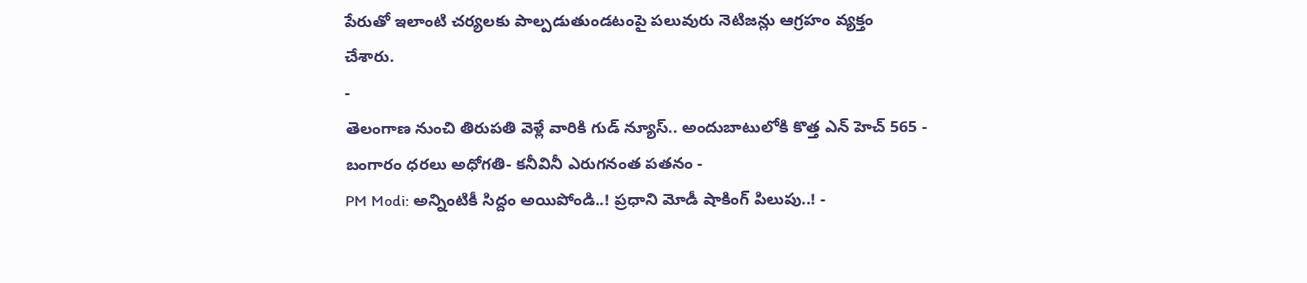పేరుతో ఇలాంటి చర్యలకు పాల్పడుతుండటంపై పలువురు నెటిజన్లు ఆగ్రహం వ్యక్తం
చేశారు.
-
తెలంగాణ నుంచి తిరుపతి వెళ్లే వారికి గుడ్ న్యూస్.. అందుబాటులోకి కొత్త ఎన్ హెచ్ 565 -
బంగారం ధరలు అధోగతి- కనీవినీ ఎరుగనంత పతనం -
PM Modi: అన్నింటికీ సిద్దం అయిపోండి..! ప్రధాని మోడీ షాకింగ్ పిలుపు..! -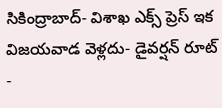సికింద్రాబాద్- విశాఖ ఎక్స్ ప్రెస్ ఇక విజయవాడ వెళ్లదు- డైవర్షన్ రూట్ -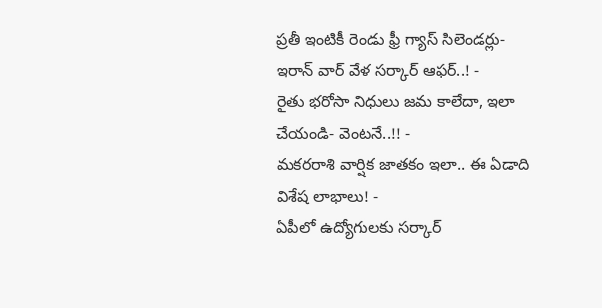ప్రతీ ఇంటికీ రెండు ఫ్రీ గ్యాస్ సిలెండర్లు-ఇరాన్ వార్ వేళ సర్కార్ ఆఫర్..! -
రైతు భరోసా నిధులు జమ కాలేదా, ఇలా చేయండి- వెంటనే..!! -
మకరరాశి వార్షిక జాతకం ఇలా.. ఈ ఏడాది విశేష లాభాలు! -
ఏపీలో ఉద్యోగులకు సర్కార్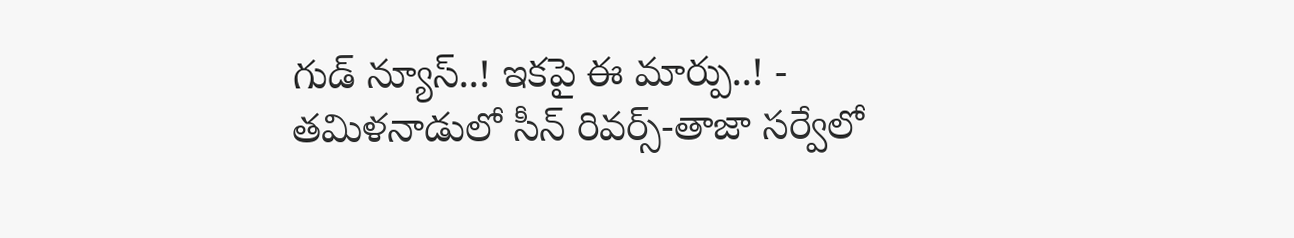గుడ్ న్యూస్..! ఇకపై ఈ మార్పు..! -
తమిళనాడులో సీన్ రివర్స్-తాజా సర్వేలో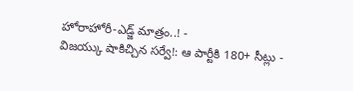హోరాహోరీ-ఎడ్జ్ మాత్రం..! -
విజయ్కు షాకిచ్చిన సర్వే!: ఆ పార్టీకి 180+ సీట్లు -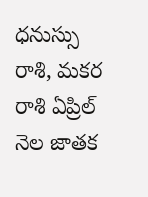ధనుస్సు రాశి, మకర రాశి ఏప్రిల్ నెల జాతక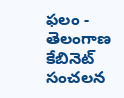ఫలం -
తెలంగాణ కేబినెట్ సంచలన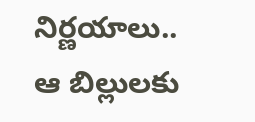నిర్ణయాలు.. ఆ బిల్లులకు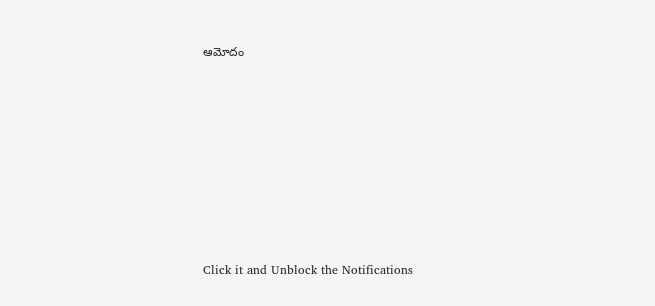ఆమోదం












Click it and Unblock the Notifications